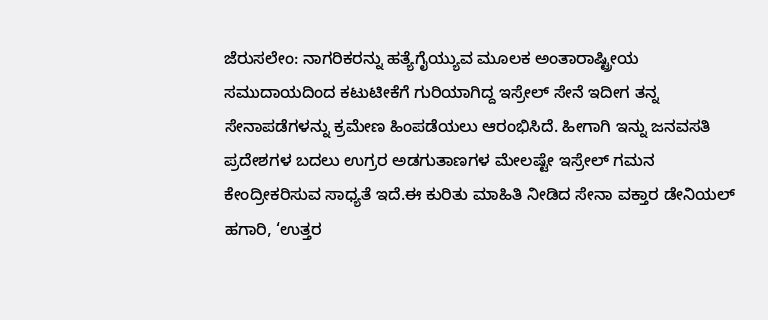ಜೆರುಸಲೇಂ: ನಾಗರಿಕರನ್ನು ಹತ್ಯೆಗೈಯ್ಯುವ ಮೂಲಕ ಅಂತಾರಾಷ್ಟ್ರೀಯ ಸಮುದಾಯದಿಂದ ಕಟುಟೀಕೆಗೆ ಗುರಿಯಾಗಿದ್ದ ಇಸ್ರೇಲ್ ಸೇನೆ ಇದೀಗ ತನ್ನ ಸೇನಾಪಡೆಗಳನ್ನು ಕ್ರಮೇಣ ಹಿಂಪಡೆಯಲು ಆರಂಭಿಸಿದೆ. ಹೀಗಾಗಿ ಇನ್ನು ಜನವಸತಿ ಪ್ರದೇಶಗಳ ಬದಲು ಉಗ್ರರ ಅಡಗುತಾಣಗಳ ಮೇಲಷ್ಟೇ ಇಸ್ರೇಲ್ ಗಮನ ಕೇಂದ್ರೀಕರಿಸುವ ಸಾಧ್ಯತೆ ಇದೆ.ಈ ಕುರಿತು ಮಾಹಿತಿ ನೀಡಿದ ಸೇನಾ ವಕ್ತಾರ ಡೇನಿಯಲ್ ಹಗಾರಿ, ‘ಉತ್ತರ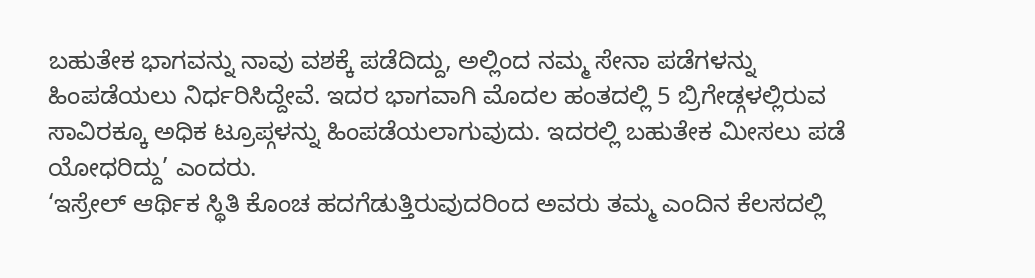ಬಹುತೇಕ ಭಾಗವನ್ನು ನಾವು ವಶಕ್ಕೆ ಪಡೆದಿದ್ದು, ಅಲ್ಲಿಂದ ನಮ್ಮ ಸೇನಾ ಪಡೆಗಳನ್ನು ಹಿಂಪಡೆಯಲು ನಿರ್ಧರಿಸಿದ್ದೇವೆ. ಇದರ ಭಾಗವಾಗಿ ಮೊದಲ ಹಂತದಲ್ಲಿ 5 ಬ್ರಿಗೇಡ್ಗಳಲ್ಲಿರುವ ಸಾವಿರಕ್ಕೂ ಅಧಿಕ ಟ್ರೂಪ್ಗಳನ್ನು ಹಿಂಪಡೆಯಲಾಗುವುದು. ಇದರಲ್ಲಿ ಬಹುತೇಕ ಮೀಸಲು ಪಡೆ ಯೋಧರಿದ್ದು’ ಎಂದರು.
‘ಇಸ್ರೇಲ್ ಆರ್ಥಿಕ ಸ್ಥಿತಿ ಕೊಂಚ ಹದಗೆಡುತ್ತಿರುವುದರಿಂದ ಅವರು ತಮ್ಮ ಎಂದಿನ ಕೆಲಸದಲ್ಲಿ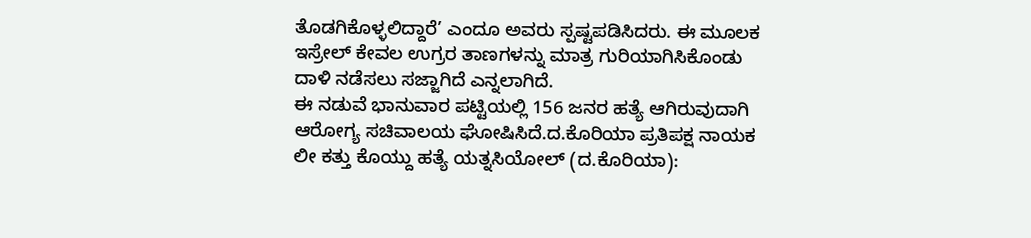ತೊಡಗಿಕೊಳ್ಳಲಿದ್ದಾರೆ’ ಎಂದೂ ಅವರು ಸ್ಪಷ್ಟಪಡಿಸಿದರು. ಈ ಮೂಲಕ ಇಸ್ರೇಲ್ ಕೇವಲ ಉಗ್ರರ ತಾಣಗಳನ್ನು ಮಾತ್ರ ಗುರಿಯಾಗಿಸಿಕೊಂಡು ದಾಳಿ ನಡೆಸಲು ಸಜ್ಜಾಗಿದೆ ಎನ್ನಲಾಗಿದೆ.
ಈ ನಡುವೆ ಭಾನುವಾರ ಪಟ್ಟಿಯಲ್ಲಿ 156 ಜನರ ಹತ್ಯೆ ಆಗಿರುವುದಾಗಿ ಆರೋಗ್ಯ ಸಚಿವಾಲಯ ಘೋಷಿಸಿದೆ.ದ.ಕೊರಿಯಾ ಪ್ರತಿಪಕ್ಷ ನಾಯಕ ಲೀ ಕತ್ತು ಕೊಯ್ದು ಹತ್ಯೆ ಯತ್ನಸಿಯೋಲ್ (ದ.ಕೊರಿಯಾ):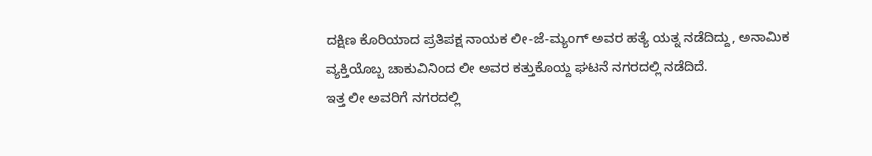ದಕ್ಷಿಣ ಕೊರಿಯಾದ ಪ್ರತಿಪಕ್ಷ ನಾಯಕ ಲೀ-ಜೆ-ಮ್ಯಂಗ್ ಅವರ ಹತ್ಯೆ ಯತ್ನ ನಡೆದಿದ್ದು, ಅನಾಮಿಕ ವ್ಯಕ್ತಿಯೊಬ್ಬ ಚಾಕುವಿನಿಂದ ಲೀ ಅವರ ಕತ್ತುಕೊಯ್ದ ಘಟನೆ ನಗರದಲ್ಲಿ ನಡೆದಿದೆ.
ಇತ್ತ ಲೀ ಅವರಿಗೆ ನಗರದಲ್ಲಿ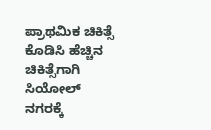ಪ್ರಾಥಮಿಕ ಚಿಕಿತ್ಸೆ ಕೊಡಿಸಿ ಹೆಚ್ಚಿನ ಚಿಕಿತ್ಸೆಗಾಗಿ ಸಿಯೋಲ್ ನಗರಕ್ಕೆ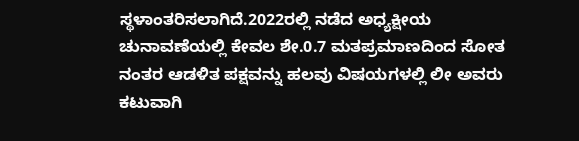ಸ್ಥಳಾಂತರಿಸಲಾಗಿದೆ.2022ರಲ್ಲಿ ನಡೆದ ಅಧ್ಯಕ್ಷೀಯ ಚುನಾವಣೆಯಲ್ಲಿ ಕೇವಲ ಶೇ.0.7 ಮತಪ್ರಮಾಣದಿಂದ ಸೋತ ನಂತರ ಆಡಳಿತ ಪಕ್ಷವನ್ನು ಹಲವು ವಿಷಯಗಳಲ್ಲಿ ಲೀ ಅವರು ಕಟುವಾಗಿ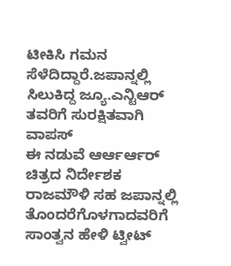ಟೀಕಿಸಿ ಗಮನ ಸೆಳೆದಿದ್ದಾರೆ.ಜಪಾನ್ನಲ್ಲಿ ಸಿಲುಕಿದ್ದ ಜ್ಯೂ.ಎನ್ಟಿಆರ್ ತವರಿಗೆ ಸುರಕ್ಷಿತವಾಗಿ ವಾಪಸ್
ಈ ನಡುವೆ ಆರ್ಆರ್ಆರ್ ಚಿತ್ರದ ನಿರ್ದೇಶಕ ರಾಜಮೌಳಿ ಸಹ ಜಪಾನ್ನಲ್ಲಿ ತೊಂದರೆಗೊಳಗಾದವರಿಗೆ ಸಾಂತ್ವನ ಹೇಳಿ ಟ್ವೀಟ್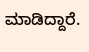ಮಾಡಿದ್ದಾರೆ.